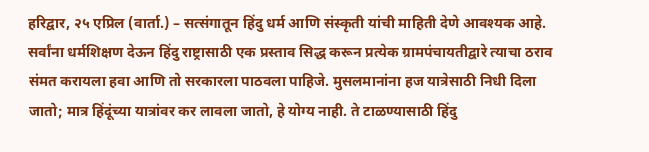हरिद्वार, २५ एप्रिल (वार्ता.) – सत्संगातून हिंदु धर्म आणि संस्कृती यांची माहिती देणे आवश्यक आहे. सर्वांना धर्मशिक्षण देऊन हिंदु राष्ट्रासाठी एक प्रस्ताव सिद्ध करून प्रत्येक ग्रामपंचायतीद्वारे त्याचा ठराव संमत करायला हवा आणि तो सरकारला पाठवला पाहिजे. मुसलमानांना हज यात्रेसाठी निधी दिला जातो; मात्र हिंदूंच्या यात्रांवर कर लावला जातो, हे योग्य नाही. ते टाळण्यासाठी हिंदु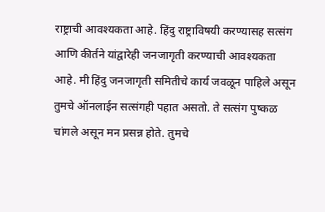राष्ट्राची आवश्यकता आहे. हिंदु राष्ट्राविषयी करण्यासह सत्संग आणि कीर्तने यांद्वारेही जनजागृती करण्याची आवश्यकता आहे. मी हिंदु जनजागृती समितीचे कार्य जवळून पाहिले असून तुमचे ऑनलाईन सत्संगही पहात असतो. ते सत्संग पुष्कळ चांगले असून मन प्रसन्न होते. तुमचे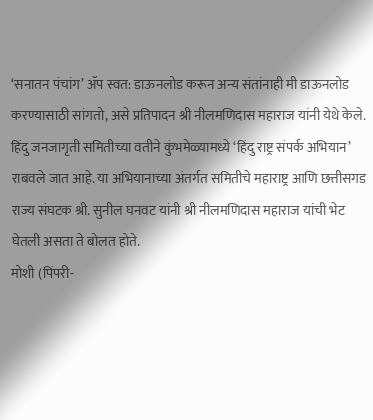‘सनातन पंचांग’ ॲप स्वत: डाऊनलोड करून अन्य संतांनाही मी डाऊनलोड करण्यासाठी सांगतो, असे प्रतिपादन श्री नीलमणिदास महाराज यांनी येथे केले. हिंदु जनजागृती समितीच्या वतीने कुंभमेळ्यामध्ये ‘हिंदु राष्ट्र संपर्क अभियान’ राबवले जात आहे. या अभियानाच्या अंतर्गत समितीचे महाराष्ट्र आणि छत्तीसगड राज्य संघटक श्री. सुनील घनवट यांनी श्री नीलमणिदास महाराज यांची भेट घेतली असता ते बोलत होते.
मोशी (पिंपरी-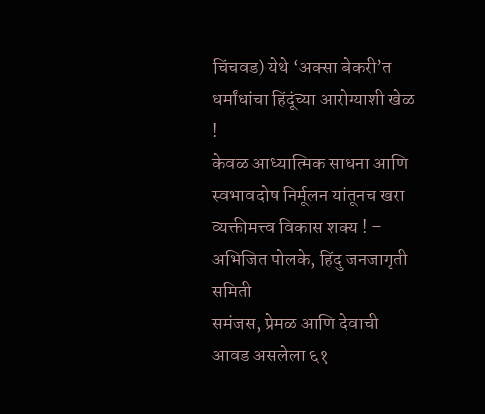चिंचवड) येथे ‘अक्सा बेकरी’त धर्मांधांचा हिंदूंच्या आरोग्याशी खेळ !
केवळ आध्यात्मिक साधना आणि स्वभावदोष निर्मूलन यांतूनच खरा व्यक्तीमत्त्व विकास शक्य ! – अभिजित पोलके, हिंदु जनजागृती समिती
समंजस, प्रेमळ आणि देवाची आवड असलेला ६१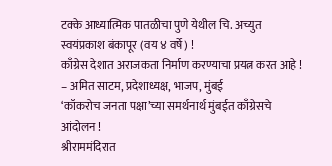टक्के आध्यात्मिक पातळीचा पुणे येथील चि. अच्युत स्वयंप्रकाश बंकापूर (वय ४ वर्षे) !
काँग्रेस देशात अराजकता निर्माण करण्याचा प्रयत्न करत आहे ! – अमित साटम, प्रदेशाध्यक्ष, भाजप, मुंबई
‘कॉकरोच जनता पक्षा’च्या समर्थनार्थ मुंबईत काँग्रेसचे आंदोलन !
श्रीराममंदिरात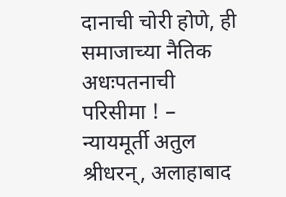दानाची चोरी होणे, ही समाजाच्या नैतिक अधःपतनाची परिसीमा ! – न्यायमूर्ती अतुल श्रीधरन्, अलाहाबाद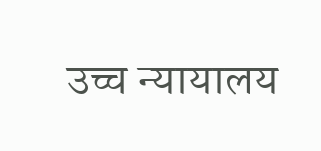उच्च न्यायालय